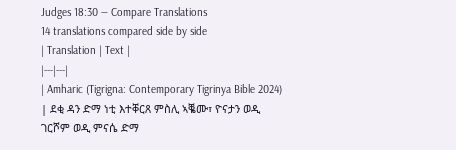Judges 18:30 — Compare Translations
14 translations compared side by side
| Translation | Text |
|---|---|
| Amharic (Tigrigna: Contemporary Tigrinya Bible 2024) | ደቂ ዳን ድማ ነቲ እተቐርጸ ምስሊ ኣቘሙ፣ ዮናታን ወዲ ገርሾም ወዲ ምናሴ ድማ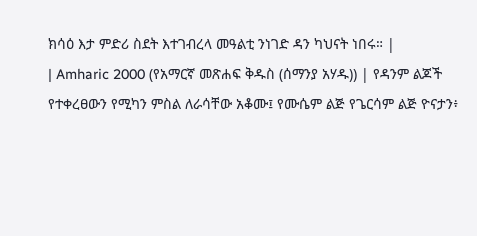ክሳዕ እታ ምድሪ ስደት እተገብረላ መዓልቲ ንነገድ ዳን ካህናት ነበሩ። |
| Amharic 2000 (የአማርኛ መጽሐፍ ቅዱስ (ሰማንያ አሃዱ)) | የዳንም ልጆች የተቀረፀውን የሚካን ምስል ለራሳቸው አቆሙ፤ የሙሴም ልጅ የጌርሳም ልጅ ዮናታን፥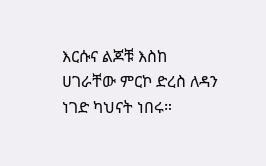እርሱና ልጆቹ እስከ ሀገራቸው ምርኮ ድረስ ለዳን ነገድ ካህናት ነበሩ።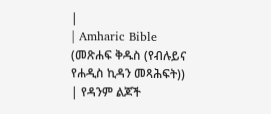|
| Amharic Bible (መጽሐፍ ቅዱስ (የብሉይና የሐዲስ ኪዳን መጻሕፍት)) | የዳንም ልጆች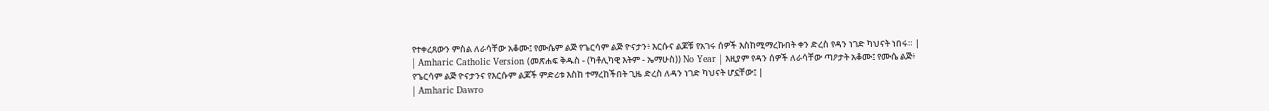የተቀረጸውን ምስል ለራሳቸው አቆሙ፤ የሙሴም ልጅ የጌርሳም ልጅ ዮናታን፥ እርሱና ልጆቹ የአገሩ ሰዎች እስከሚማረኩበት ቀን ድረስ የዳን ነገድ ካህናት ነበሩ። |
| Amharic Catholic Version (መጽሐፍ ቅዱስ - (ካቶሊካዊ እትም - ኤማሁስ)) No Year | እዚያም የዳን ሰዎች ለራሳቸው ጣዖታት አቆሙ፤ የሙሴ ልጅ፥ የጌርሳም ልጅ ዮናታንና የእርሱም ልጆች ምድሪቱ እስከ ተማረከችበት ጊዜ ድረስ ለዳን ነገድ ካህናት ሆኗቸው፤ |
| Amharic Dawro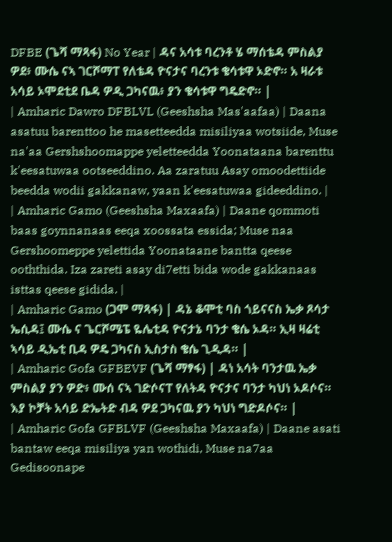DFBE (ጌሻ ማጻፋ) No Year | ዳና አሳቱ ባረንቶ ሄ ማሰቴዳ ምስልያ ዎደ፥ ሙሴ ናኣ ገርሾማፐ የለቴዳ ዮናታና ባረንቱ ቄሳቱዋ ኦድኖ። አ ዛራቱ አሳይ ኦሞደቲደ ቤዳ ዎዲ ጋካናዉ፥ ያን ቄሳቱዋ ግዴድኖ። |
| Amharic Dawro DFBLVL (Geeshsha Mas'aafaa) | Daana asatuu barenttoo he masetteedda misiliyaa wotsiide, Muse na'aa Gershshoomappe yeletteedda Yoonataana barenttu k'eesatuwaa ootseeddino. Aa zaratuu Asay omoodettiide beedda wodii gakkanaw, yaan k'eesatuwaa gideeddino. |
| Amharic Gamo (Geeshsha Maxaafa) | Daane qommoti baas goynnanaas eeqa xoossata essida; Muse naa Gershoomeppe yelettida Yoonataane bantta qeese ooththida. Iza zareti asay di7etti bida wode gakkanaas isttas qeese gidida. |
| Amharic Gamo (ጋሞ ማጻፋ) | ዳኔ ቆሞቲ ባስ ጎይናናስ ኤቃ ጾሳታ ኤሲዳ፤ ሙሴ ና ጌርሾሜፔ ዬሌቲዳ ዮናታኔ ባንታ ቄሴ ኦዳ። ኢዛ ዛሬቲ ኣሳይ ዲኤቲ ቢዳ ዎዴ ጋካናስ ኢስታስ ቄሴ ጊዲዳ። |
| Amharic Gofa GFBEVF (ጌሻ ማፃፋ) | ዳነ አሳት ባንታዉ ኤቃ ምስልያ ያን ዎድ፥ ሙሰ ናኣ ገድሶናፐ የለትዳ ዮናታና ባንታ ካህነ ኦዶሶና። እያ ኮቻት አሳይ ድኤትድ ብዳ ዎደ ጋካናዉ ያን ካህነ ግድዶሶና። |
| Amharic Gofa GFBLVF (Geeshsha Maxaafa) | Daane asati bantaw eeqa misiliya yan wothidi, Muse na7aa Gedisoonape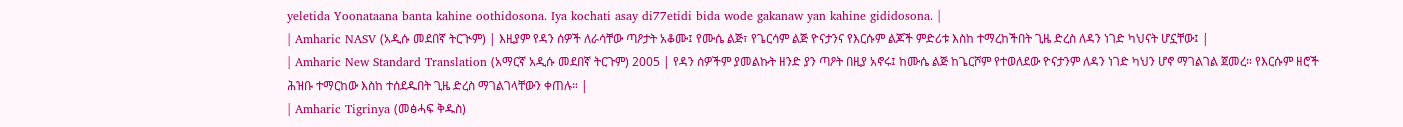yeletida Yoonataana banta kahine oothidosona. Iya kochati asay di77etidi bida wode gakanaw yan kahine gididosona. |
| Amharic NASV (አዲሱ መደበኛ ትርጒም) | እዚያም የዳን ሰዎች ለራሳቸው ጣዖታት አቆሙ፤ የሙሴ ልጅ፣ የጌርሳም ልጅ ዮናታንና የእርሱም ልጆች ምድሪቱ እስከ ተማረከችበት ጊዜ ድረስ ለዳን ነገድ ካህናት ሆኗቸው፤ |
| Amharic New Standard Translation (አማርኛ አዲሱ መደበኛ ትርጉም) 2005 | የዳን ሰዎችም ያመልኩት ዘንድ ያን ጣዖት በዚያ አኖሩ፤ ከሙሴ ልጅ ከጌርሾም የተወለደው ዮናታንም ለዳን ነገድ ካህን ሆኖ ማገልገል ጀመረ። የእርሱም ዘሮች ሕዝቡ ተማርከው እስከ ተሰደዱበት ጊዜ ድረስ ማገልገላቸውን ቀጠሉ። |
| Amharic Tigrinya (መፅሓፍ ቅዱስ)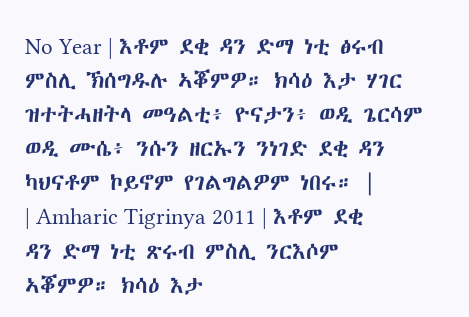No Year | እቶም ደቂ ዳን ድማ ነቲ ፅሩብ ምስሊ ኽሰግዱሉ ኣቖምዎ። ክሳዕ እታ ሃገር ዝተትሓዘትላ መዓልቲ፥ ዮናታን፥ ወዲ ጌርሳም ወዲ ሙሴ፥ ንሱን ዘርኡን ንነገድ ደቂ ዳን ካህናቶም ኮይኖም የገልግልዎም ነበሩ። |
| Amharic Tigrinya 2011 | እቶም ደቂ ዳን ድማ ነቲ ጽሩብ ምስሊ ንርእሶም ኣቖምዎ። ክሳዕ እታ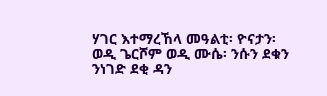ሃገር እተማረኸላ መዓልቲ፡ ዮናታን፡ ወዲ ጌርሾም ወዲ ሙሴ፡ ንሱን ደቁን ንነገድ ደቂ ዳን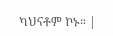ካህናቶም ኮኑ። |